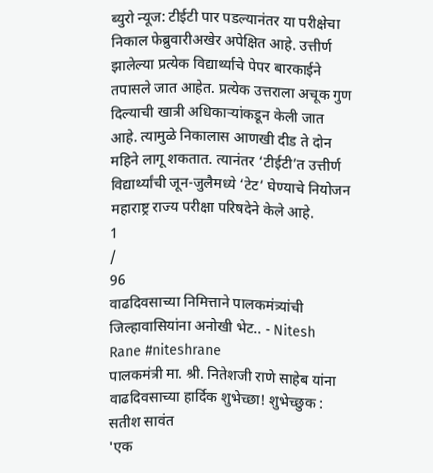ब्युरो न्यूज: टीईटी पार पडल्यानंतर या परीक्षेचा निकाल फेब्रुवारीअखेर अपेक्षित आहे. उत्तीर्ण झालेल्या प्रत्येक विद्यार्थ्याचे पेपर बारकाईने तपासले जात आहेत. प्रत्येक उत्तराला अचूक गुण दिल्याची खात्री अधिकाऱ्यांकडून केली जात आहे. त्यामुळे निकालास आणखी दीड ते दोन महिने लागू शकतात. त्यानंतर ‘टीईटी’त उत्तीर्ण विद्यार्थ्यांची जून-जुलैमध्ये ‘टेट’ घेण्याचे नियोजन महाराष्ट्र राज्य परीक्षा परिषदेने केले आहे.
1
/
96
वाढदिवसाच्या निमित्ताने पालकमंत्र्यांची जिल्हावासियांना अनोखी भेट.. - Nitesh Rane #niteshrane
पालकमंत्री मा. श्री. नितेशजी राणे साहेब यांना वाढदिवसाच्या हार्दिक शुभेच्छा! शुभेच्छुक : सतीश सावंत
'एक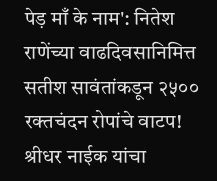पेड़ माँ के नाम': नितेश राणेंच्या वाढदिवसानिमित्त सतीश सावंतांकडून २५०० रक्तचंदन रोपांचे वाटप!
श्रीधर नाईक यांचा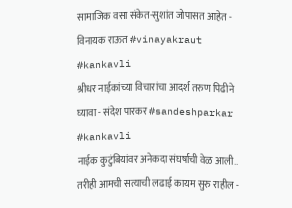सामाजिक वसा संकेत-सुशांत जोपासत आहेत - विनायक राऊत #vinayakraut #kankavli
श्रीधर नाईकांच्या विचारांचा आदर्श तरुण पिढीने घ्यावा - संदेश पारकर #sandeshparkar #kankavli
नाईक कुटुंबियांवर अनेकदा संघर्षाची वेळ आली.. तरीही आमची सत्याची लढाई कायम सुरु राहील -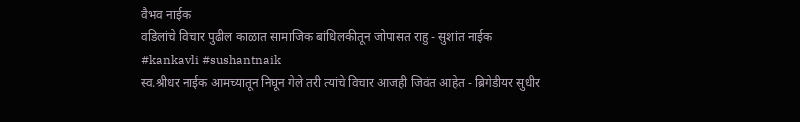वैभव नाईक
वडिलांचे विचार पुढील काळात सामाजिक बांधिलकीतून जोपासत राहु - सुशांत नाईक #kankavli #sushantnaik
स्व.श्रीधर नाईक आमच्यातून निघून गेले तरी त्यांचे विचार आजही जिवंत आहेत - ब्रिगेडीयर सुधीर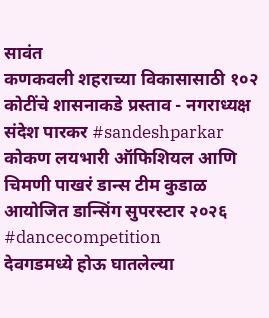सावंत
कणकवली शहराच्या विकासासाठी १०२ कोटींचे शासनाकडे प्रस्ताव - नगराध्यक्ष संदेश पारकर #sandeshparkar
कोकण लयभारी ऑफिशियल आणि चिमणी पाखरं डान्स टीम कुडाळ आयोजित डान्सिंग सुपरस्टार २०२६ #dancecompetition
देवगडमध्ये होऊ घातलेल्या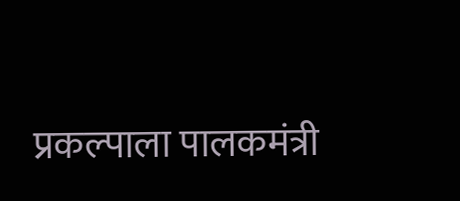प्रकल्पाला पालकमंत्री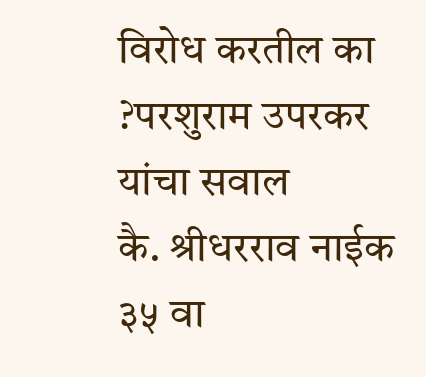विरोध करतील का ?परशुराम उपरकर यांचा सवाल
कै. श्रीधरराव नाईक ३५ वा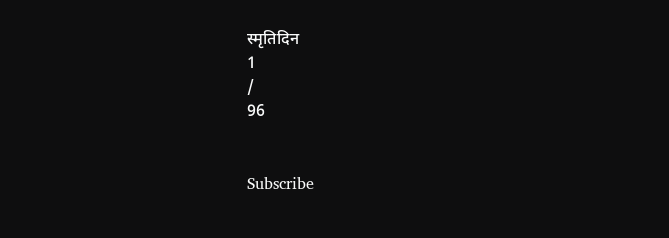स्मृतिदिन
1
/
96


Subscribe